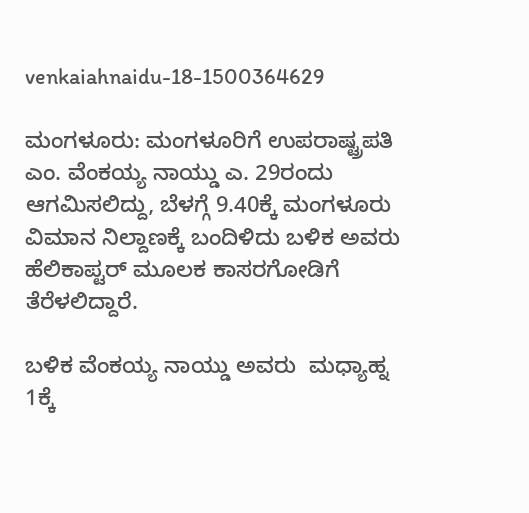venkaiahnaidu-18-1500364629

ಮಂಗಳೂರು: ಮಂಗಳೂರಿಗೆ ಉಪರಾಷ್ಟ್ರಪತಿ ಎಂ. ವೆಂಕಯ್ಯ ನಾಯ್ಡು ಎ. 29ರಂದು ಆಗಮಿಸಲಿದ್ದು, ಬೆಳಗ್ಗೆ 9.40ಕ್ಕೆ ಮಂಗಳೂರು ವಿಮಾನ ನಿಲ್ದಾಣಕ್ಕೆ ಬಂದಿಳಿದು ಬಳಿಕ ಅವರು ಹೆಲಿಕಾಪ್ಟರ್‌ ಮೂಲಕ ಕಾಸರಗೋಡಿಗೆ ತೆರೆಳಲಿದ್ದಾರೆ.

ಬಳಿಕ ವೆಂಕಯ್ಯ ನಾಯ್ಡು ಅವರು  ಮಧ್ಯಾಹ್ನ 1ಕ್ಕೆ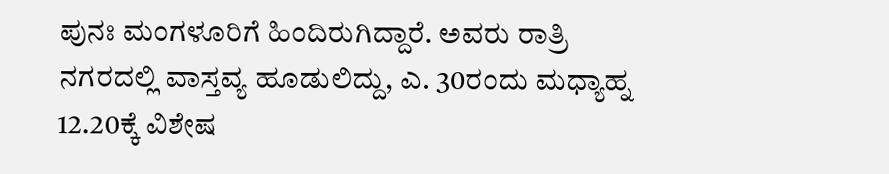ಪುನಃ ಮಂಗಳೂರಿಗೆ ಹಿಂದಿರುಗಿದ್ದಾರೆ. ಅವರು ರಾತ್ರಿ ನಗರದಲ್ಲಿ ವಾಸ್ತವ್ಯ ಹೂಡುಲಿದ್ದು, ಎ. 30ರಂದು ಮಧ್ಯಾಹ್ನ 12.20ಕ್ಕೆ ವಿಶೇಷ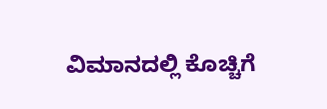ವಿಮಾನದಲ್ಲಿ ಕೊಚ್ಚಿಗೆ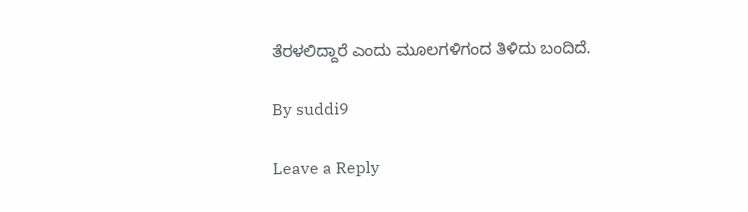ತೆರಳಲಿದ್ದಾರೆ ಎಂದು ಮೂಲಗಳಿಗಂದ ತಿಳಿದು ಬಂದಿದೆ.

By suddi9

Leave a Reply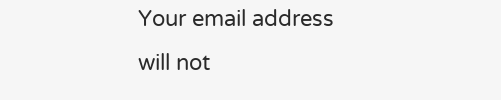Your email address will not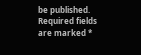be published. Required fields are marked *